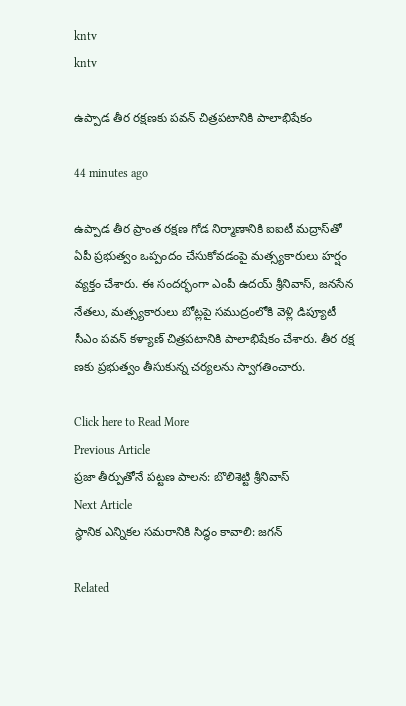kntv
kntv

ఉప్పాడ తీర రక్షణకు పవన్ చిత్రపటానికి పాలాభిషేకం

44 minutes ago

ఉప్పాడ తీర ప్రాంత రక్షణ గోడ నిర్మాణానికి ఐఐటీ మద్రాస్‌తో ఏపీ ప్రభుత్వం ఒప్పందం చేసుకోవడంపై మత్స్యకారులు హర్షం వ్యక్తం చేశారు. ఈ సందర్భంగా ఎంపీ ఉదయ్ శ్రీనివాస్, జనసేన నేతలు, మత్స్యకారులు బోట్లపై సముద్రంలోకి వెళ్లి డిప్యూటీ సీఎం పవన్ కళ్యాణ్ చిత్రపటానికి పాలాభిషేకం చేశారు. తీర రక్ష ణకు ప్రభుత్వం తీసుకున్న చర్యలను స్వాగతించారు.

Click here to Read More
Previous Article
ప్రజా తీర్పుతోనే పట్టణ పాలన: బొలిశెట్టి శ్రీనివాస్
Next Article
స్థానిక ఎన్నికల సమరానికి సిద్ధం కావాలి: జగన్

Related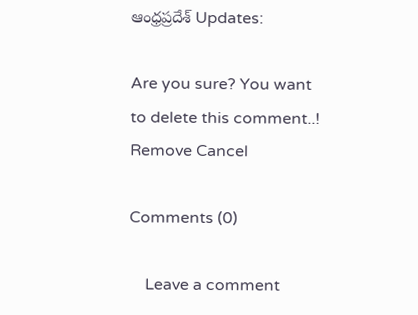ఆంధ్రప్రదేశ్ Updates:

Are you sure? You want to delete this comment..! Remove Cancel

Comments (0)

    Leave a comment